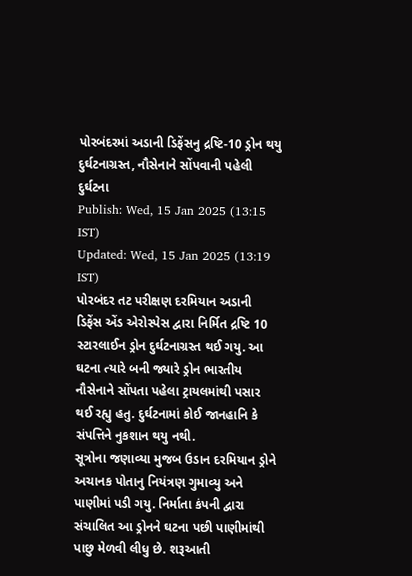પોરબંદરમાં અડાની ડિફેંસનુ દ્રષ્ટિ-10 ડ્રોન થયુ દુર્ઘટનાગ્રસ્ત, નૌસેનાને સોંપવાની પહેલી દુર્ઘટના
Publish: Wed, 15 Jan 2025 (13:15 IST)
Updated: Wed, 15 Jan 2025 (13:19 IST)
પોરબંદર તટ પરીક્ષણ દરમિયાન અડાની ડિફેંસ એંડ એરોસ્પેસ દ્વારા નિર્મિત દ્રષ્ટિ 10 સ્ટારલાઈન ડ્રોન દુર્ઘટનાગ્રસ્ત થઈ ગયુ. આ ઘટના ત્યારે બની જ્યારે ડ્રોન ભારતીય નૌસેનાને સોંપતા પહેલા ટ્રાયલમાંથી પસાર થઈ રહ્યુ હતુ. દુર્ઘટનામાં કોઈ જાનહાનિ કે સંપત્તિને નુકશાન થયુ નથી.
સૂત્રોના જણાવ્યા મુજબ ઉડાન દરમિયાન ડ્રોને અચાનક પોતાનુ નિયંત્રણ ગુમાવ્યુ અને પાણીમાં પડી ગયુ. નિર્માતા કંપની દ્વારા સંચાલિત આ ડ્રોનને ઘટના પછી પાણીમાંથી પાછુ મેળવી લીધુ છે. શરૂઆતી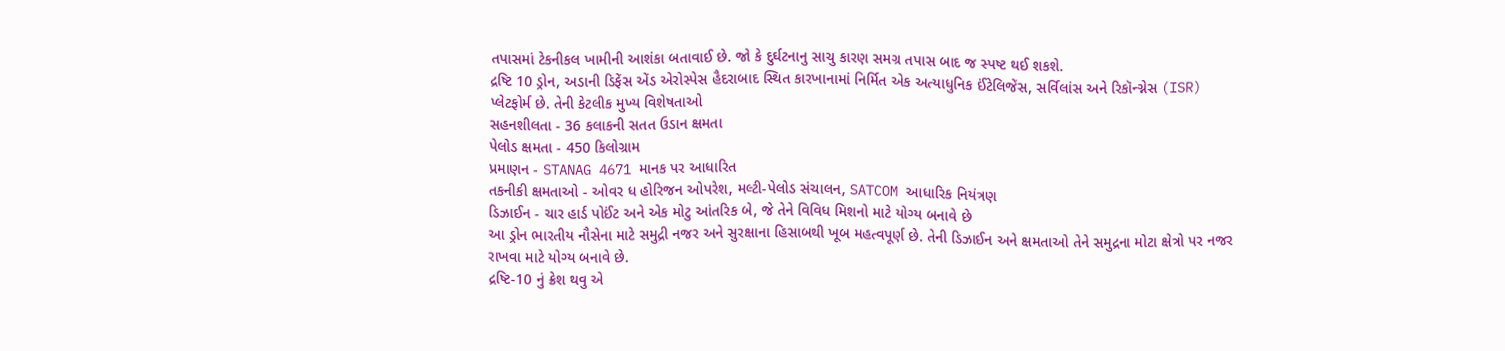તપાસમાં ટેકનીકલ ખામીની આશંકા બતાવાઈ છે. જો કે દુર્ઘટનાનુ સાચુ કારણ સમગ્ર તપાસ બાદ જ સ્પષ્ટ થઈ શકશે.
દ્રષ્ટિ 10 ડ્રોન, અડાની ડિફેંસ એંડ એરોસ્પેસ હૈદરાબાદ સ્થિત કારખાનામાં નિર્મિત એક અત્યાધુનિક ઈંટેલિજેંસ, સર્વિલાંસ અને રિકૉન્ગ્નેસ (ISR) પ્લેટફોર્મ છે. તેની કેટલીક મુખ્ય વિશેષતાઓ
સહનશીલતા - 36 કલાકની સતત ઉડાન ક્ષમતા
પેલોડ ક્ષમતા - 450 કિલોગ્રામ
પ્રમાણન - STANAG 4671 માનક પર આધારિત
તકનીકી ક્ષમતાઓ - ઓવર ધ હોરિજન ઓપરેશ, મલ્ટી-પેલોડ સંચાલન, SATCOM આધારિક નિયંત્રણ
ડિઝાઈન - ચાર હાર્ડ પોઈંટ અને એક મોટુ આંતરિક બે, જે તેને વિવિધ મિશનો માટે યોગ્ય બનાવે છે
આ ડ્રોન ભારતીય નૌસેના માટે સમુદ્રી નજર અને સુરક્ષાના હિસાબથી ખૂબ મહત્વપૂર્ણ છે. તેની ડિઝાઈન અને ક્ષમતાઓ તેને સમુદ્રના મોટા ક્ષેત્રો પર નજર રાખવા માટે યોગ્ય બનાવે છે.
દ્રષ્ટિ-10 નું ક્રેશ થવુ એ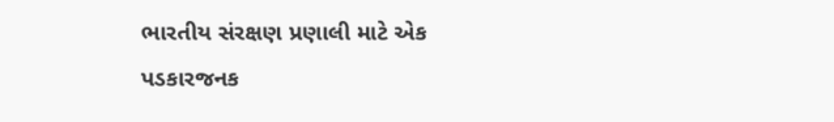ભારતીય સંરક્ષણ પ્રણાલી માટે એક પડકારજનક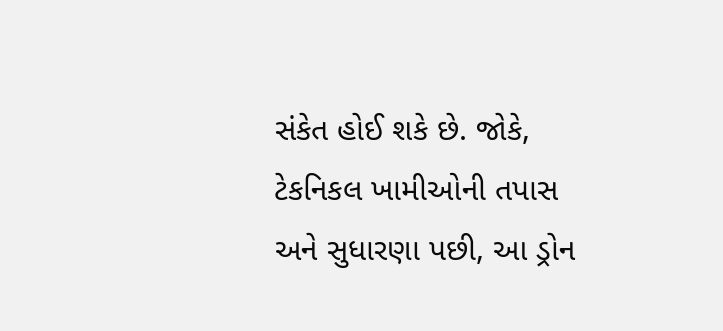સંકેત હોઈ શકે છે. જોકે, ટેકનિકલ ખામીઓની તપાસ અને સુધારણા પછી, આ ડ્રોન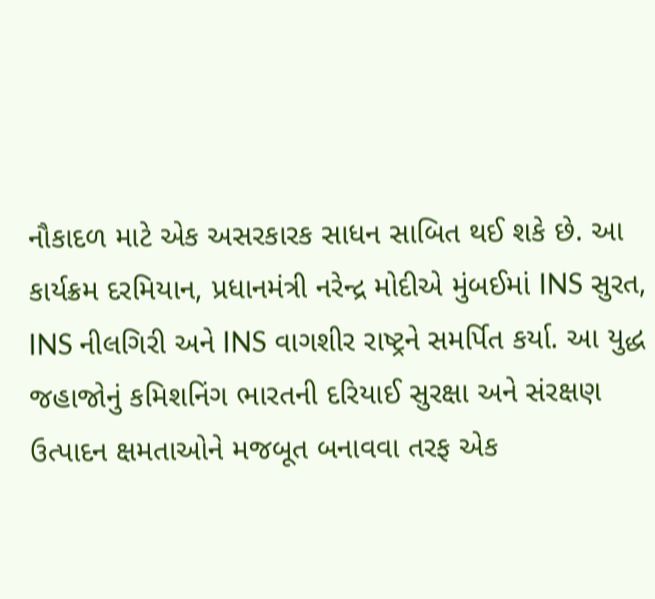નૌકાદળ માટે એક અસરકારક સાધન સાબિત થઈ શકે છે. આ કાર્યક્રમ દરમિયાન, પ્રધાનમંત્રી નરેન્દ્ર મોદીએ મુંબઈમાં INS સુરત, INS નીલગિરી અને INS વાગશીર રાષ્ટ્રને સમર્પિત કર્યા. આ યુદ્ધ જહાજોનું કમિશનિંગ ભારતની દરિયાઈ સુરક્ષા અને સંરક્ષણ ઉત્પાદન ક્ષમતાઓને મજબૂત બનાવવા તરફ એક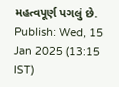મહત્વપૂર્ણ પગલું છે.
Publish: Wed, 15 Jan 2025 (13:15 IST)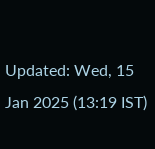Updated: Wed, 15 Jan 2025 (13:19 IST)